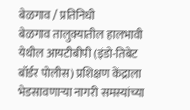बेळगाव / प्रतिनिधी
बेळगाव तालुक्यातील हालभावी येथील आयटीबीपी (इंडो-तिबेट बॉर्डर पोलीस) प्रशिक्षण केंद्राला भेडसावणाऱ्या नागरी समस्यांच्या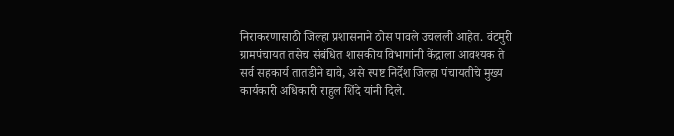निराकरणासाठी जिल्हा प्रशासनाने ठोस पावले उचलली आहेत. वंटमुरी ग्रामपंचायत तसेच संबंधित शासकीय विभागांनी केंद्राला आवश्यक ते सर्व सहकार्य तातडीने द्यावे, असे स्पष्ट निर्देश जिल्हा पंचायतीचे मुख्य कार्यकारी अधिकारी राहुल शिंदे यांनी दिले.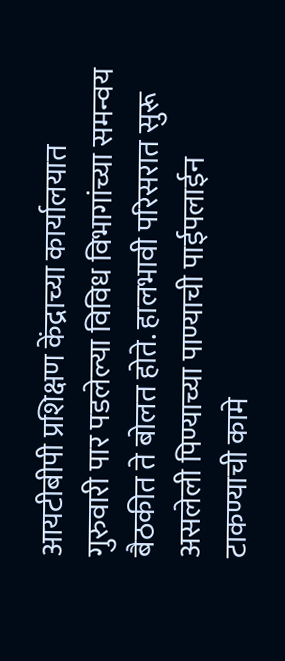आयटीबीपी प्रशिक्षण केंद्राच्या कार्यालयात गुरुवारी पार पडलेल्या विविध विभागांच्या समन्वय बैठकीत ते बोलत होते. हालभावी परिसरात सुरू असलेली पिण्याच्या पाण्याची पाईपलाईन टाकण्याची कामे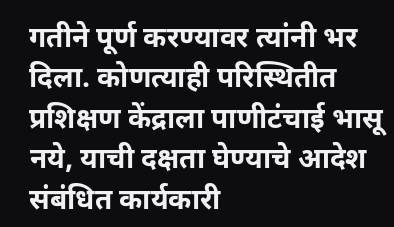गतीने पूर्ण करण्यावर त्यांनी भर दिला. कोणत्याही परिस्थितीत प्रशिक्षण केंद्राला पाणीटंचाई भासू नये, याची दक्षता घेण्याचे आदेश संबंधित कार्यकारी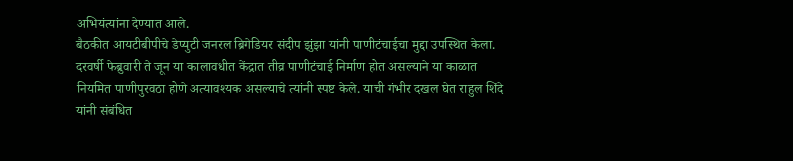अभियंत्यांना देण्यात आले.
बैठकीत आयटीबीपीचे डेप्युटी जनरल ब्रिगेडियर संदीप झुंझा यांनी पाणीटंचाईचा मुद्दा उपस्थित केला. दरवर्षी फेब्रुवारी ते जून या कालावधीत केंद्रात तीव्र पाणीटंचाई निर्माण होत असल्याने या काळात नियमित पाणीपुरवठा होणे अत्यावश्यक असल्याचे त्यांनी स्पष्ट केले. याची गंभीर दखल घेत राहुल शिंदे यांनी संबंधित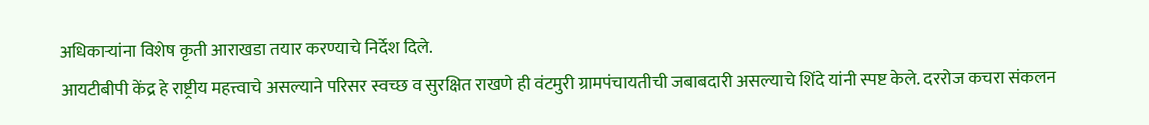अधिकाऱ्यांना विशेष कृती आराखडा तयार करण्याचे निर्देश दिले.
आयटीबीपी केंद्र हे राष्ट्रीय महत्त्वाचे असल्याने परिसर स्वच्छ व सुरक्षित राखणे ही वंटमुरी ग्रामपंचायतीची जबाबदारी असल्याचे शिंदे यांनी स्पष्ट केले. दररोज कचरा संकलन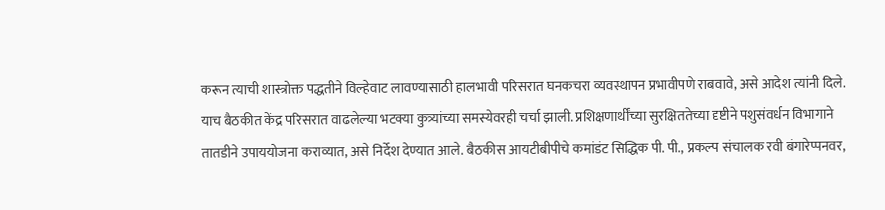करून त्याची शास्त्रोक्त पद्धतीने विल्हेवाट लावण्यासाठी हालभावी परिसरात घनकचरा व्यवस्थापन प्रभावीपणे राबवावे, असे आदेश त्यांनी दिले.
याच बैठकीत केंद्र परिसरात वाढलेल्या भटक्या कुत्र्यांच्या समस्येवरही चर्चा झाली. प्रशिक्षणार्थींच्या सुरक्षिततेच्या दृष्टीने पशुसंवर्धन विभागाने तातडीने उपाययोजना कराव्यात, असे निर्देश देण्यात आले. बैठकीस आयटीबीपीचे कमांडंट सिद्धिक पी. पी., प्रकल्प संचालक रवी बंगारेप्पनवर,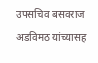उपसचिव बसवराज अडविमठ यांच्यासह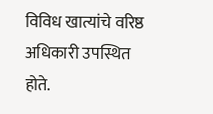विविध खात्यांचे वरिष्ठ अधिकारी उपस्थित होते.